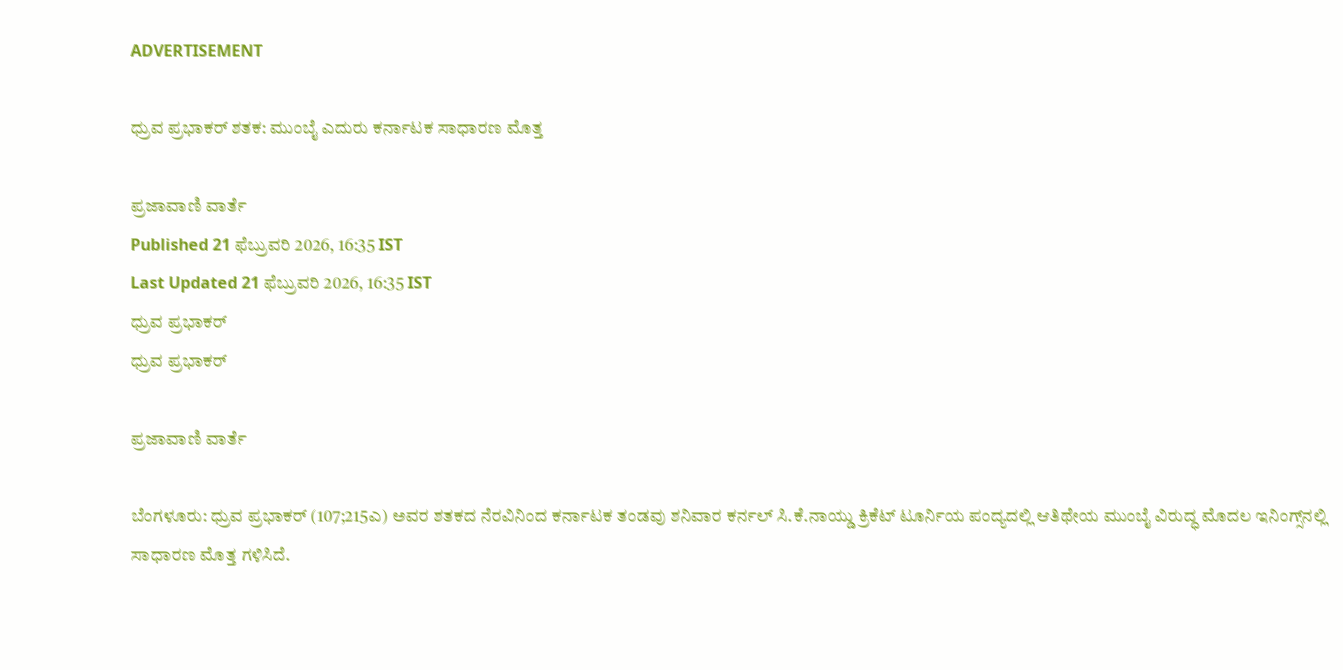ADVERTISEMENT

ಧ್ರುವ ಪ್ರಭಾಕರ್‌ ಶತಕ: ಮುಂಬೈ ಎದುರು ಕರ್ನಾಟಕ ಸಾಧಾರಣ ಮೊತ್ತ

ಪ್ರಜಾವಾಣಿ ವಾರ್ತೆ
Published 21 ಫೆಬ್ರುವರಿ 2026, 16:35 IST
Last Updated 21 ಫೆಬ್ರುವರಿ 2026, 16:35 IST
ಧ್ರುವ ಪ್ರಭಾಕರ್‌
ಧ್ರುವ ಪ್ರಭಾಕರ್‌

ಪ್ರಜಾವಾಣಿ ವಾರ್ತೆ

ಬೆಂಗಳೂರು: ಧ್ರುವ ಪ್ರಭಾಕರ್‌ (107;215ಎ) ಅವರ ಶತಕದ ನೆರವಿನಿಂದ ಕರ್ನಾಟಕ ತಂಡವು ಶನಿವಾರ ಕರ್ನಲ್‌ ಸಿ.ಕೆ.ನಾಯ್ಡು ಕ್ರಿಕೆಟ್‌ ಟೂರ್ನಿಯ ಪಂದ್ಯದಲ್ಲಿ ಆತಿಥೇಯ ಮುಂಬೈ ವಿರುದ್ಧ ಮೊದಲ ಇನಿಂಗ್ಸ್‌ನಲ್ಲಿ ಸಾಧಾರಣ ಮೊತ್ತ ಗಳಿಸಿದೆ.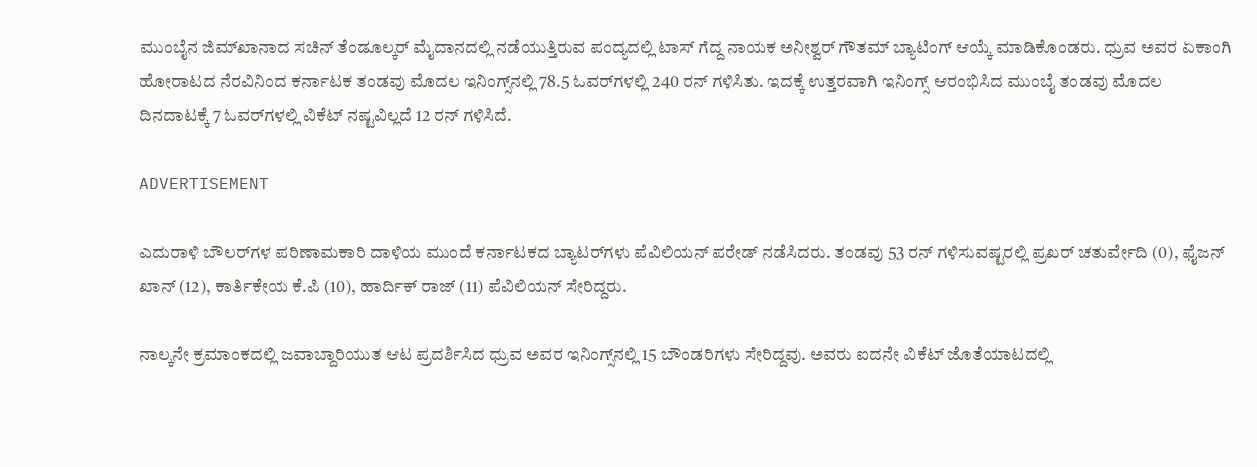ಮುಂಬೈನ ಜಿಮ್‌ಖಾನಾದ ಸಚಿನ್‌ ತೆಂಡೂಲ್ಕರ್‌ ಮೈದಾನದಲ್ಲಿ ನಡೆಯುತ್ತಿರುವ ಪಂದ್ಯದಲ್ಲಿ ಟಾಸ್ ಗೆದ್ದ ನಾಯಕ ಅನೀಶ್ವರ್‌ ಗೌತಮ್‌ ಬ್ಯಾಟಿಂಗ್‌ ಆಯ್ಕೆ ಮಾಡಿಕೊಂಡರು. ಧ್ರುವ ಅವರ ಏಕಾಂಗಿ ಹೋರಾಟದ ನೆರವಿನಿಂದ ಕರ್ನಾಟಕ ತಂಡವು ಮೊದಲ ಇನಿಂಗ್ಸ್‌ನಲ್ಲಿ 78.5 ಓವರ್‌ಗಳಲ್ಲಿ 240 ರನ್‌ ಗಳಿಸಿತು. ಇದಕ್ಕೆ ಉತ್ತರವಾಗಿ ಇನಿಂಗ್ಸ್‌ ಆರಂಭಿಸಿದ ಮುಂಬೈ ತಂಡವು ಮೊದಲ ದಿನದಾಟಕ್ಕೆ 7 ಓವರ್‌ಗಳಲ್ಲಿ ವಿಕೆಟ್‌ ನಷ್ಟವಿಲ್ಲದೆ 12 ರನ್‌ ಗಳಿಸಿದೆ.

ADVERTISEMENT

ಎದುರಾಳಿ ಬೌಲರ್‌ಗಳ ಪರಿಣಾಮಕಾರಿ ದಾಳಿಯ ಮುಂದೆ ಕರ್ನಾಟಕದ ಬ್ಯಾಟರ್‌ಗಳು ಪೆವಿಲಿಯನ್‌ ಪರೇಡ್‌ ನಡೆಸಿದರು. ತಂಡವು 53 ರನ್‌ ಗಳಿಸುವಷ್ಟರಲ್ಲಿ ಪ್ರಖರ್‌ ಚತುರ್ವೇದಿ (0), ಫೈಜನ್‌ ಖಾನ್‌ (12), ಕಾರ್ತಿಕೇಯ ಕೆ.ಪಿ (10), ಹಾರ್ದಿಕ್ ರಾಜ್‌ (11) ಪೆವಿಲಿಯನ್‌ ಸೇರಿದ್ದರು.

ನಾಲ್ಕನೇ ಕ್ರಮಾಂಕದಲ್ಲಿ ಜವಾಬ್ದಾರಿಯುತ ಆಟ ಪ್ರದರ್ಶಿಸಿದ ಧ್ರುವ ಅವರ ಇನಿಂಗ್ಸ್‌ನಲ್ಲಿ 15 ಬೌಂಡರಿಗಳು ಸೇರಿದ್ದವು. ಅವರು ಐದನೇ ವಿಕೆಟ್‌ ಜೊತೆಯಾಟದಲ್ಲಿ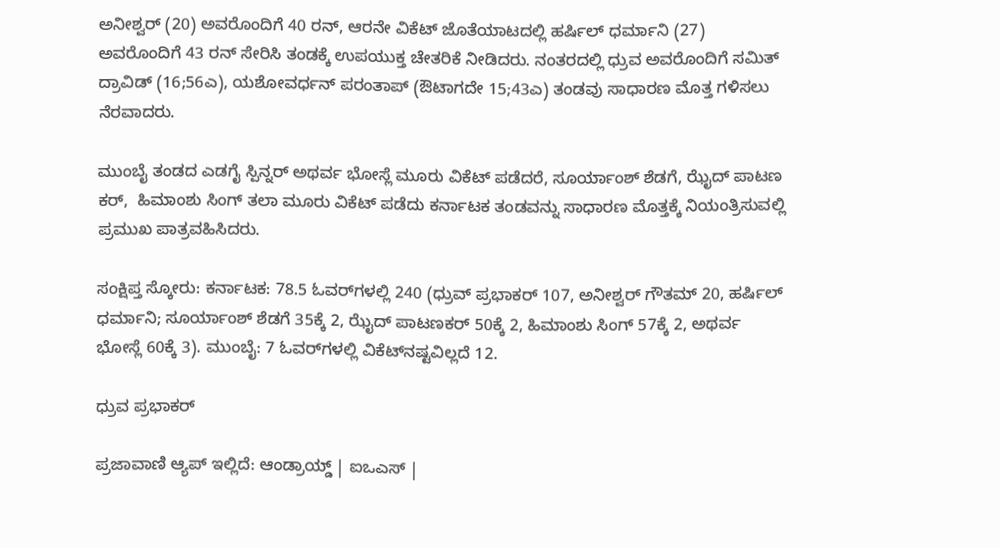ಅನೀಶ್ವರ್‌ (20) ಅವರೊಂದಿಗೆ 40 ರನ್‌, ಆರನೇ ವಿಕೆಟ್‌ ಜೊತೆಯಾಟದಲ್ಲಿ ಹರ್ಷಿಲ್ ಧರ್ಮಾನಿ (27) ಅವರೊಂದಿಗೆ 43 ರನ್‌ ಸೇರಿಸಿ ತಂಡಕ್ಕೆ ಉಪಯುಕ್ತ ಚೇತರಿಕೆ ನೀಡಿದರು. ನಂತರದಲ್ಲಿ ಧ್ರುವ ಅವರೊಂದಿಗೆ ಸಮಿತ್‌ ದ್ರಾವಿಡ್‌ (16;56ಎ), ಯಶೋವರ್ಧನ್‌ ಪರಂತಾಪ್‌ (ಔಟಾಗದೇ 15;43ಎ) ತಂಡವು ಸಾಧಾರಣ ಮೊತ್ತ ಗಳಿಸಲು ನೆರವಾದರು.

ಮುಂಬೈ ತಂಡದ ಎಡಗೈ ಸ್ಪಿನ್ನರ್‌ ಅಥರ್ವ ಭೋಸ್ಲೆ ಮೂರು ವಿಕೆಟ್‌ ಪಡೆದರೆ, ಸೂರ್ಯಾಂಶ್ ಶೆಡಗೆ, ಝೈದ್ ಪಾಟಣ ಕರ್,  ಹಿಮಾಂಶು ಸಿಂಗ್ ತಲಾ ಮೂರು ವಿಕೆಟ್‌ ಪಡೆದು ಕರ್ನಾಟಕ ತಂಡವನ್ನು ಸಾಧಾರಣ ಮೊತ್ತಕ್ಕೆ ನಿಯಂತ್ರಿಸುವಲ್ಲಿ ಪ್ರಮುಖ ಪಾತ್ರವಹಿಸಿದರು.

ಸಂಕ್ಷಿಪ್ತ ಸ್ಕೋರು: ಕರ್ನಾಟಕ: 78.5 ಓವರ್‌ಗಳಲ್ಲಿ 240 (ಧ್ರುವ್‌ ಪ್ರಭಾಕರ್‌ 107, ಅನೀಶ್ವರ್‌ ಗೌತಮ್‌ 20, ಹರ್ಷಿಲ್ ಧರ್ಮಾನಿ; ಸೂರ್ಯಾಂಶ್ ಶೆಡಗೆ 35ಕ್ಕೆ 2, ಝೈದ್ ಪಾಟಣಕರ್ 50ಕ್ಕೆ 2, ಹಿಮಾಂಶು ಸಿಂಗ್‌ 57ಕ್ಕೆ 2, ಅಥರ್ವ ಭೋಸ್ಲೆ 60ಕ್ಕೆ 3). ಮುಂಬೈ: 7 ಓವರ್‌ಗಳಲ್ಲಿ ವಿಕೆಟ್‌ನಷ್ಟವಿಲ್ಲದೆ 12.

ಧ್ರುವ ಪ್ರಭಾಕರ್‌

ಪ್ರಜಾವಾಣಿ ಆ್ಯಪ್ ಇಲ್ಲಿದೆ: ಆಂಡ್ರಾಯ್ಡ್ | ಐಒಎಸ್ |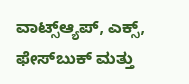ವಾಟ್ಸ್ಆ್ಯಪ್, ಎಕ್ಸ್, ಫೇಸ್‌ಬುಕ್ ಮತ್ತು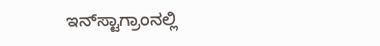ಇನ್‌ಸ್ಟಾಗ್ರಾಂನಲ್ಲಿ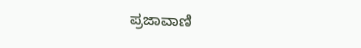ಪ್ರಜಾವಾಣಿ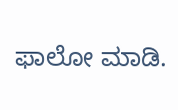ಫಾಲೋ ಮಾಡಿ.